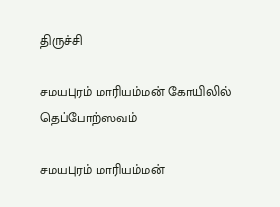திருச்சி

சமயபுரம் மாரியம்மன் கோயிலில் தெப்போற்ஸவம்

சமயபுரம் மாரியம்மன்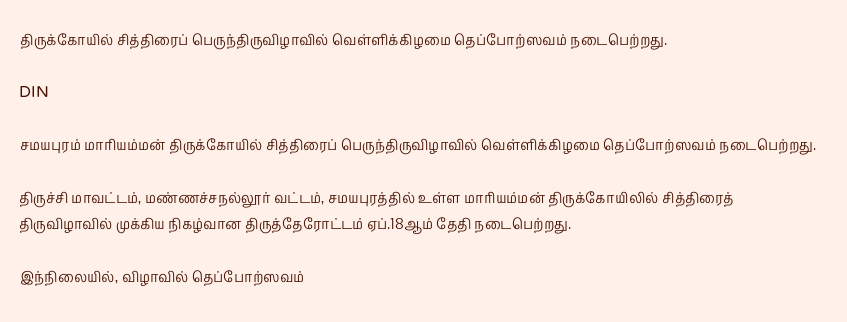திருக்கோயில் சித்திரைப் பெருந்திருவிழாவில் வெள்ளிக்கிழமை தெப்போற்ஸவம் நடைபெற்றது.

DIN

சமயபுரம் மாரியம்மன் திருக்கோயில் சித்திரைப் பெருந்திருவிழாவில் வெள்ளிக்கிழமை தெப்போற்ஸவம் நடைபெற்றது.

திருச்சி மாவட்டம், மண்ணச்சநல்லூர் வட்டம், சமயபுரத்தில் உள்ள மாரியம்மன் திருக்கோயிலில் சித்திரைத் திருவிழாவில் முக்கிய நிகழ்வான திருத்தேரோட்டம் ஏப்.18ஆம் தேதி நடைபெற்றது.

இந்நிலையில், விழாவில் தெப்போற்ஸவம்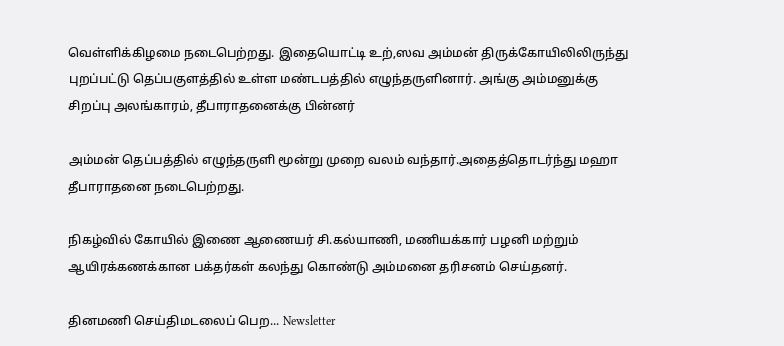வெள்ளிக்கிழமை நடைபெற்றது. இதையொட்டி உற்,ஸவ அம்மன் திருக்கோயிலிலிருந்து புறப்பட்டு தெப்பகுளத்தில் உள்ள மண்டபத்தில் எழுந்தருளினார். அங்கு அம்மனுக்கு சிறப்பு அலங்காரம், தீபாராதனைக்கு பின்னர்

அம்மன் தெப்பத்தில் எழுந்தருளி மூன்று முறை வலம் வந்தார்.அதைத்தொடர்ந்து மஹா தீபாராதனை நடைபெற்றது.

நிகழ்வில் கோயில் இணை ஆணையர் சி.கல்யாணி, மணியக்கார் பழனி மற்றும் ஆயிரக்கணக்கான பக்தர்கள் கலந்து கொண்டு அம்மனை தரிசனம் செய்தனர்.

தினமணி செய்திமடலைப் பெற... Newsletter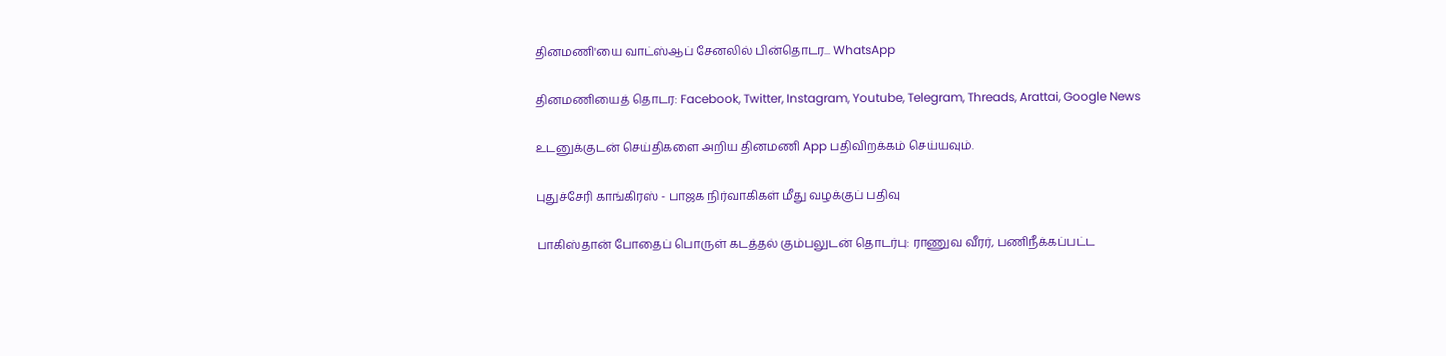தினமணி'யை வாட்ஸ்ஆப் சேனலில் பின்தொடர... WhatsApp

தினமணியைத் தொடர: Facebook, Twitter, Instagram, Youtube, Telegram, Threads, Arattai, Google News

உடனுக்குடன் செய்திகளை அறிய தினமணி App பதிவிறக்கம் செய்யவும்.

புதுச்சேரி காங்கிரஸ் - பாஜக நிர்வாகிகள் மீது வழக்குப் பதிவு

பாகிஸ்தான் போதைப் பொருள் கடத்தல் கும்பலுடன் தொடர்பு: ராணுவ வீரர், பணிநீக்கப்பட்ட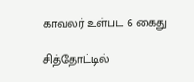காவலர் உள்பட 6 கைது

சித்தோட்டில்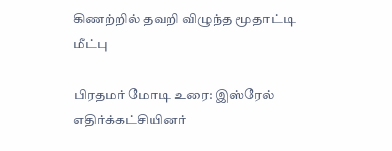கிணற்றில் தவறி விழுந்த மூதாட்டி மீட்பு

பிரதமர் மோடி உரை: இஸ்ரேல் எதிர்க்கட்சியினர்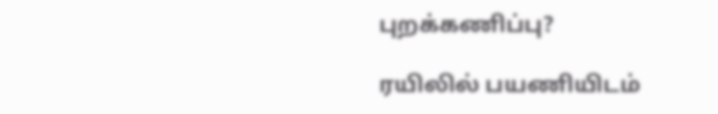புறக்கணிப்பு?

ரயிலில் பயணியிடம்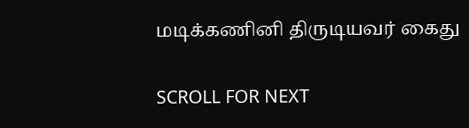மடிக்கணினி திருடியவர் கைது

SCROLL FOR NEXT